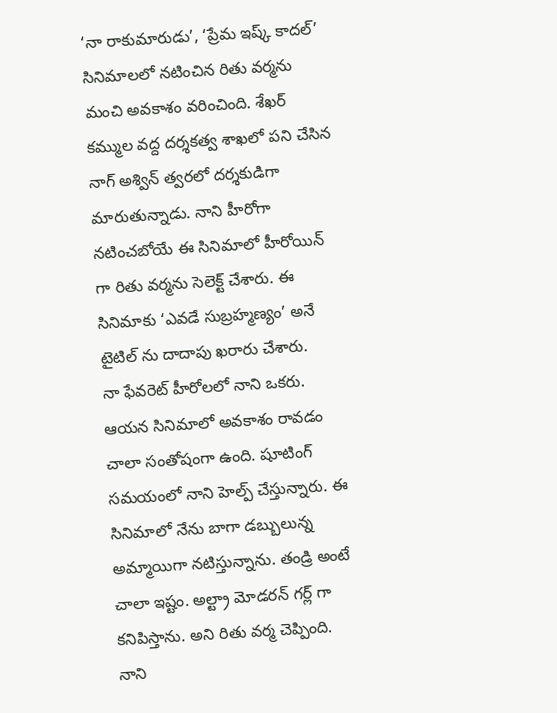‘నా రాకుమారుడు’, ‘ప్రేమ ఇష్క్ కాదల్’ సినిమాలలో నటించిన రితు వర్మను మంచి అవకాశం వరించింది. శేఖర్ కమ్ముల వద్ద దర్శకత్వ శాఖలో పని చేసిన నాగ్ అశ్విన్ త్వరలో దర్శకుడిగా మారుతున్నాడు. నాని హీరోగా నటించబోయే ఈ సినిమాలో హీరోయిన్ గా రితు వర్మను సెలెక్ట్ చేశారు. ఈ సినిమాకు ‘ఎవడే సుబ్రహ్మణ్యం’ అనే టైటిల్ ను దాదాపు ఖరారు చేశారు.
నా ఫేవరెట్ హీరోలలో నాని ఒకరు. ఆయన సినిమాలో అవకాశం రావడం చాలా సంతోషంగా ఉంది. షూటింగ్ సమయంలో నాని హెల్ప్ చేస్తున్నారు. ఈ సినిమాలో నేను బాగా డబ్బులున్న అమ్మాయిగా నటిస్తున్నాను. తండ్రి అంటే చాలా ఇష్టం. అల్ట్రా మోడరన్ గర్ల్ గా కనిపిస్తాను. అని రితు వర్మ చెప్పింది.
నాని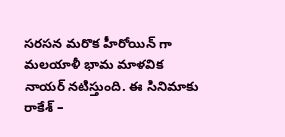సరసన మరొక హీరోయిన్ గా మలయాళీ భామ మాళవిక నాయర్ నటిస్తుంది. ఈ సినిమాకు రాకేశ్ –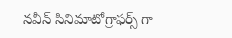నవీన్ సినిమాటోగ్రాఫర్స్ గా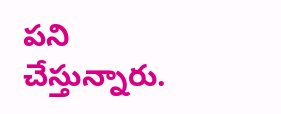పని చేస్తున్నారు.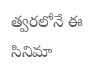త్వరలోనే ఈ సినిమా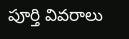పూర్తి వివరాలు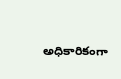అధికారికంగా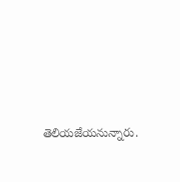తెలియజేయనున్నారు.